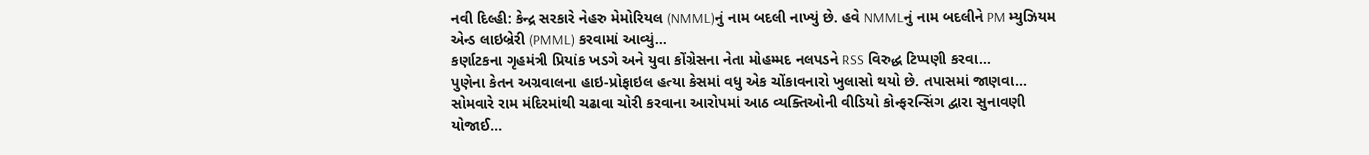નવી દિલ્હી: કેન્દ્ર સરકારે નેહરુ મેમોરિયલ (NMML)નું નામ બદલી નાખ્યું છે. હવે NMMLનું નામ બદલીને PM મ્યુઝિયમ એન્ડ લાઇબ્રેરી (PMML) કરવામાં આવ્યું...
કર્ણાટકના ગૃહમંત્રી પ્રિયાંક ખડગે અને યુવા કોંગ્રેસના નેતા મોહમ્મદ નલપડને RSS વિરુદ્ધ ટિપ્પણી કરવા...
પુણેના કેતન અગ્રવાલના હાઇ-પ્રોફાઇલ હત્યા કેસમાં વધુ એક ચોંકાવનારો ખુલાસો થયો છે. તપાસમાં જાણવા...
સોમવારે રામ મંદિરમાંથી ચઢાવા ચોરી કરવાના આરોપમાં આઠ વ્યક્તિઓની વીડિયો કોન્ફરન્સિંગ દ્વારા સુનાવણી યોજાઈ...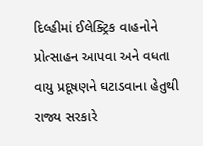દિલ્હીમાં ઈલેક્ટ્રિક વાહનોને પ્રોત્સાહન આપવા અને વધતા વાયુ પ્રદૂષણને ઘટાડવાના હેતુથી રાજ્ય સરકારે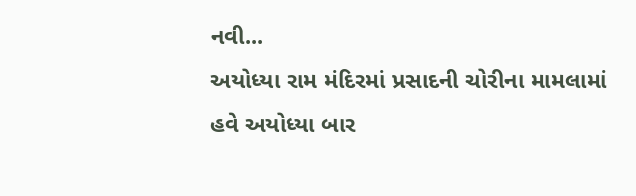નવી...
અયોધ્યા રામ મંદિરમાં પ્રસાદની ચોરીના મામલામાં હવે અયોધ્યા બાર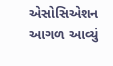એસોસિએશન આગળ આવ્યું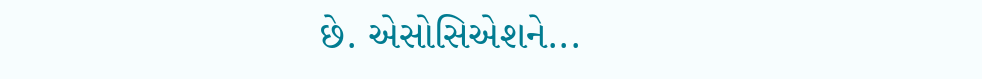છે. એસોસિએશને...